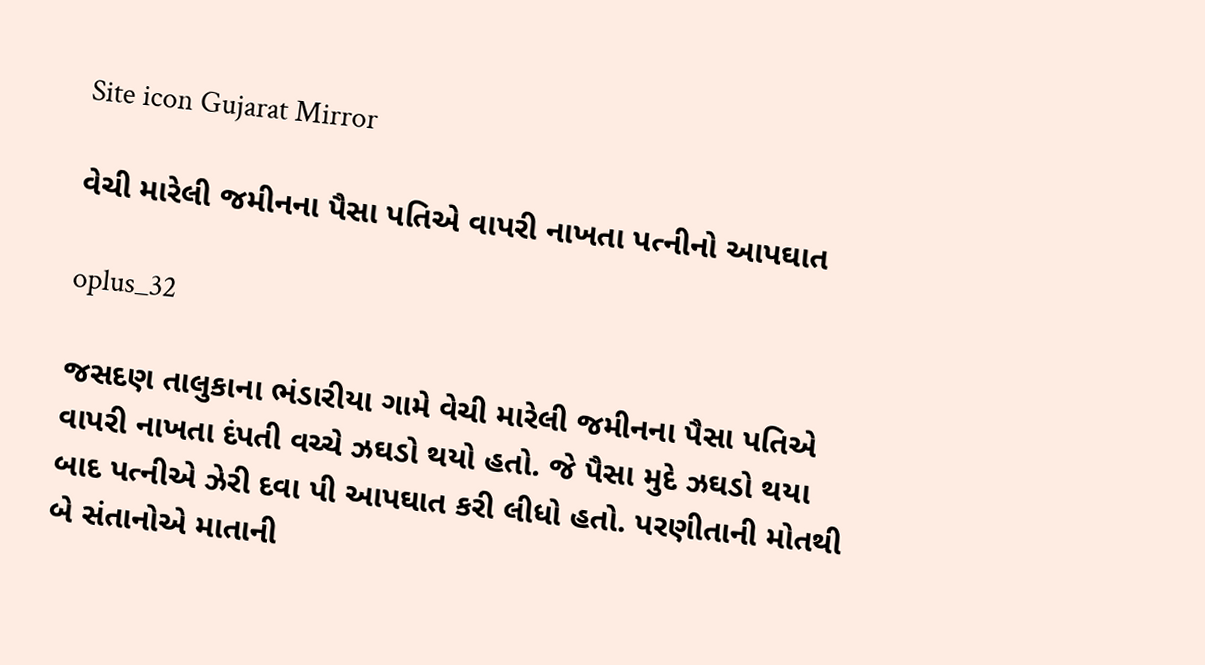Site icon Gujarat Mirror

વેચી મારેલી જમીનના પૈસા પતિએ વાપરી નાખતા પત્નીનો આપઘાત

oplus_32

જસદણ તાલુકાના ભંડારીયા ગામે વેચી મારેલી જમીનના પૈસા પતિએ વાપરી નાખતા દંપતી વચ્ચે ઝઘડો થયો હતો. જે પૈસા મુદે ઝઘડો થયા બાદ પત્નીએ ઝેરી દવા પી આપઘાત કરી લીધો હતો. પરણીતાની મોતથી બે સંતાનોએ માતાની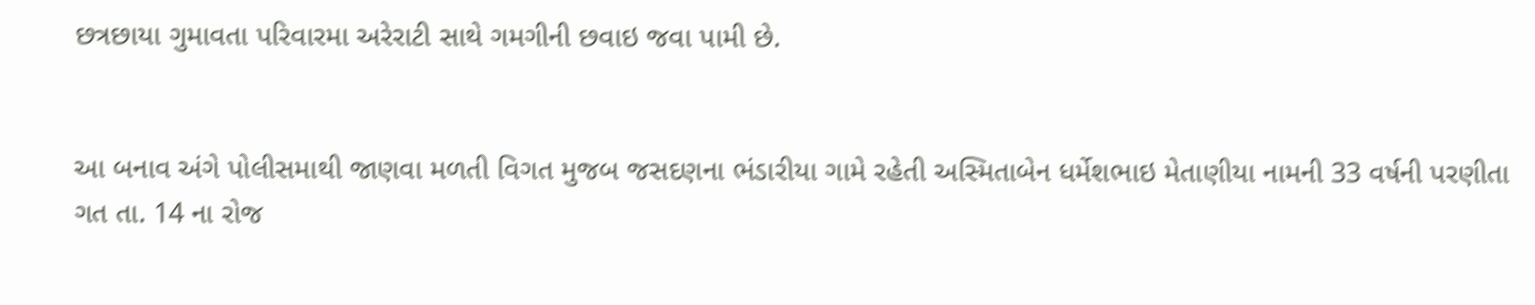છત્રછાયા ગુમાવતા પરિવારમા અરેરાટી સાથે ગમગીની છવાઇ જવા પામી છે.


આ બનાવ અંગે પોલીસમાથી જાણવા મળતી વિગત મુજબ જસદણના ભંડારીયા ગામે રહેતી અસ્મિતાબેન ધર્મેશભાઇ મેતાણીયા નામની 33 વર્ષની પરણીતા ગત તા. 14 ના રોજ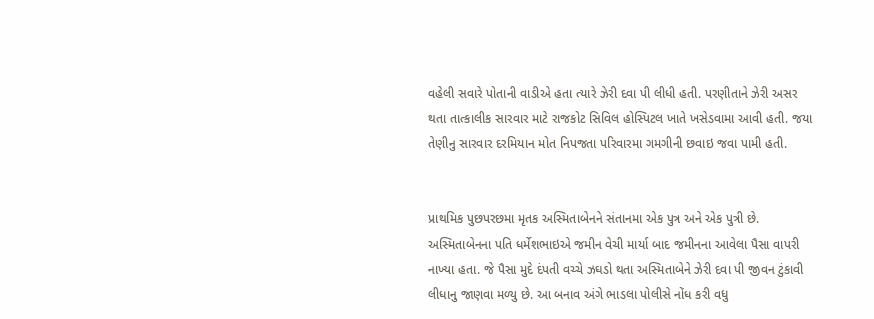વહેલી સવારે પોતાની વાડીએ હતા ત્યારે ઝેરી દવા પી લીધી હતી. પરણીતાને ઝેરી અસર થતા તાત્કાલીક સારવાર માટે રાજકોટ સિવિલ હોસ્પિટલ ખાતે ખસેડવામા આવી હતી. જયા તેણીનુ સારવાર દરમિયાન મોત નિપજતા પરિવારમા ગમગીની છવાઇ જવા પામી હતી.


પ્રાથમિક પુછપરછમા મૃતક અસ્મિતાબેનને સંતાનમા એક પુત્ર અને એક પુત્રી છે. અસ્મિતાબેનના પતિ ધર્મેશભાઇએ જમીન વેચી માર્યા બાદ જમીનના આવેલા પૈસા વાપરી નાખ્યા હતા. જે પૈસા મુદે દંપતી વચ્ચે ઝઘડો થતા અસ્મિતાબેને ઝેરી દવા પી જીવન ટુંકાવી લીધાનુ જાણવા મળ્યુ છે. આ બનાવ અંગે ભાડલા પોલીસે નોંધ કરી વધુ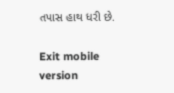તપાસ હાથ ધરી છે.

Exit mobile version